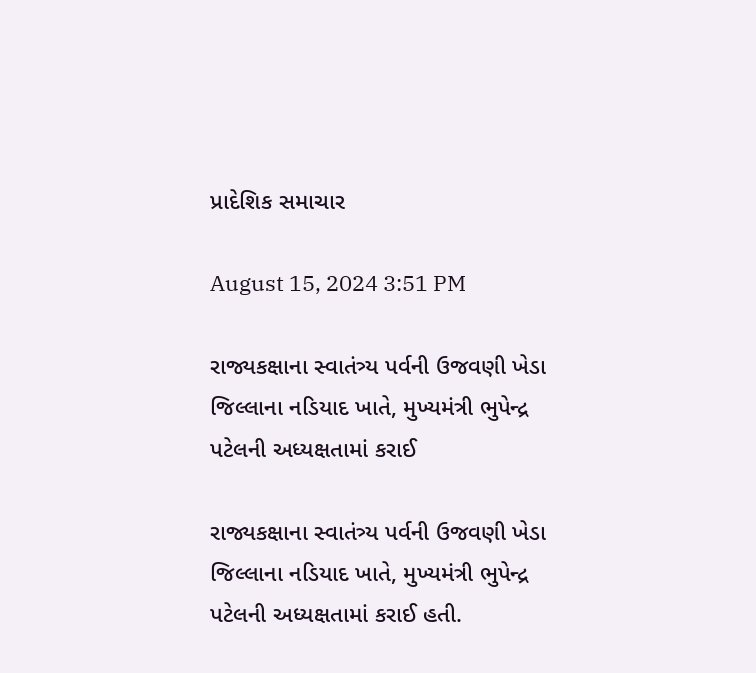પ્રાદેશિક સમાચાર

August 15, 2024 3:51 PM

રાજ્યકક્ષાના સ્વાતંત્ર્ય પર્વની ઉજવણી ખેડા જિલ્લાના નડિયાદ ખાતે, મુખ્યમંત્રી ભુપેન્દ્ર પટેલની અધ્યક્ષતામાં કરાઈ

રાજ્યકક્ષાના સ્વાતંત્ર્ય પર્વની ઉજવણી ખેડા જિલ્લાના નડિયાદ ખાતે, મુખ્યમંત્રી ભુપેન્દ્ર પટેલની અધ્યક્ષતામાં કરાઈ હતી.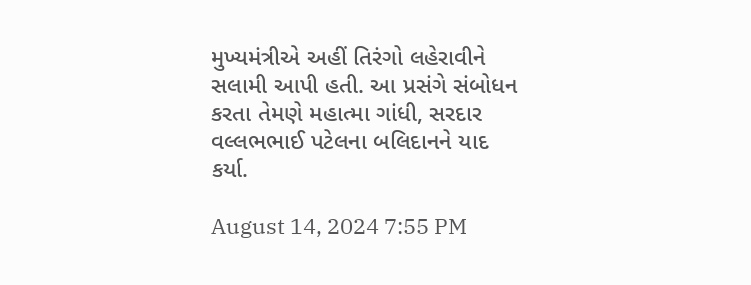મુખ્યમંત્રીએ અહીં તિરંગો લહેરાવીને સલામી આપી હતી. આ પ્રસંગે સંબોધન કરતા તેમણે મહાત્મા ગાંધી, સરદાર વલ્લભભાઈ પટેલના બલિદાનને યાદ કર્યા.

August 14, 2024 7:55 PM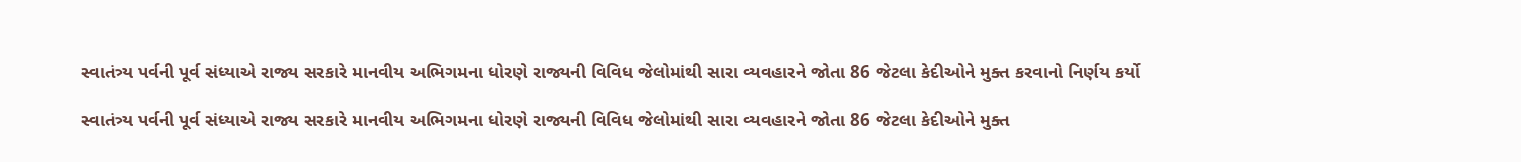સ્વાતંત્ર્ય પર્વની પૂર્વ સંધ્યાએ રાજ્ય સરકારે માનવીય અભિગમના ધોરણે રાજ્યની વિવિધ જેલોમાંથી સારા વ્યવહારને જોતા 86 જેટલા કેદીઓને મુક્ત કરવાનો નિર્ણય કર્યો

સ્વાતંત્ર્ય પર્વની પૂર્વ સંધ્યાએ રાજ્ય સરકારે માનવીય અભિગમના ધોરણે રાજ્યની વિવિધ જેલોમાંથી સારા વ્યવહારને જોતા 86 જેટલા કેદીઓને મુક્ત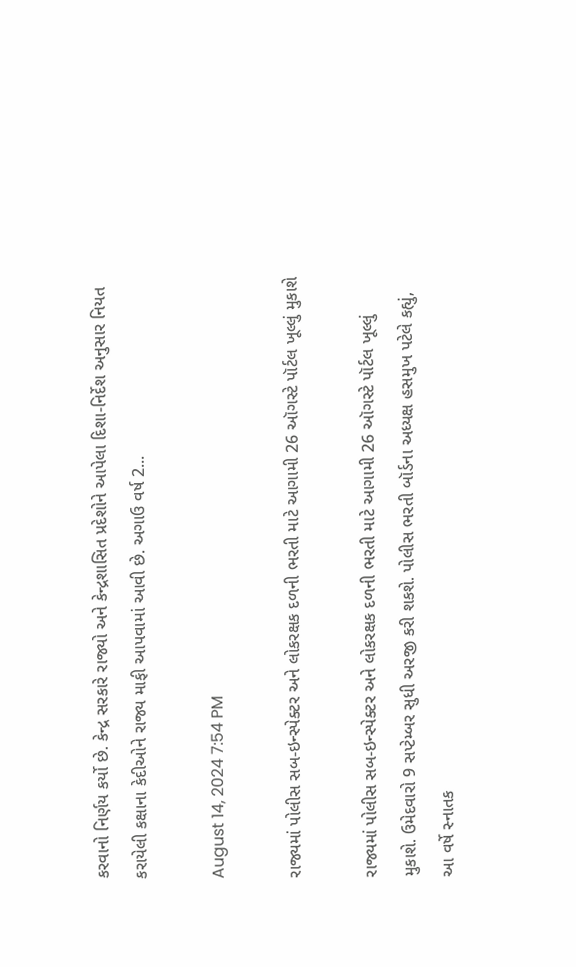કરવાનો નિર્ણય કર્યો છે. કેન્દ્ર સરકારે રાજ્યો અને કેન્દ્રશાસિત પ્રદેશોને આપેલા દિશા-નિર્દેશ અનુસાર નિયત કરાયેલી કક્ષાના કેદીઓને રાજ્ય માફી આપવામાં આવી છે. અગાઉ વર્ષ 2...

August 14, 2024 7:54 PM

રાજ્યમાં પોલીસ સબ-ઇન્સ્પેક્ટર અને લોકરક્ષક દળની ભરતી માટે આગામી 26 ઑગસ્ટે પૉર્ટલ ખૂલ્લું મુકાશે

રાજ્યમાં પોલીસ સબ-ઇન્સ્પેક્ટર અને લોકરક્ષક દળની ભરતી માટે આગામી 26 ઑગસ્ટે પૉર્ટલ ખૂલ્લું મુકાશે. ઉમેદવારો 9 સપ્ટેમ્બર સુધી અરજી કરી શકશે. પોલીસ ભરતી બૉર્ડના અધ્યક્ષ હસમુખ પટેલે કહ્યું, આ વર્ષે સ્નાતક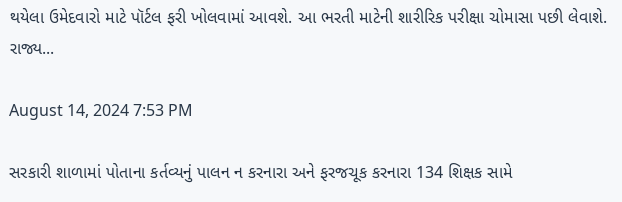થયેલા ઉમેદવારો માટે પૉર્ટલ ફરી ખોલવામાં આવશે. આ ભરતી માટેની શારીરિક પરીક્ષા ચોમાસા પછી લેવાશે. રાજ્ય...

August 14, 2024 7:53 PM

સરકારી શાળામાં પોતાના કર્તવ્યનું પાલન ન કરનારા અને ફરજચૂક કરનારા 134 શિક્ષક સામે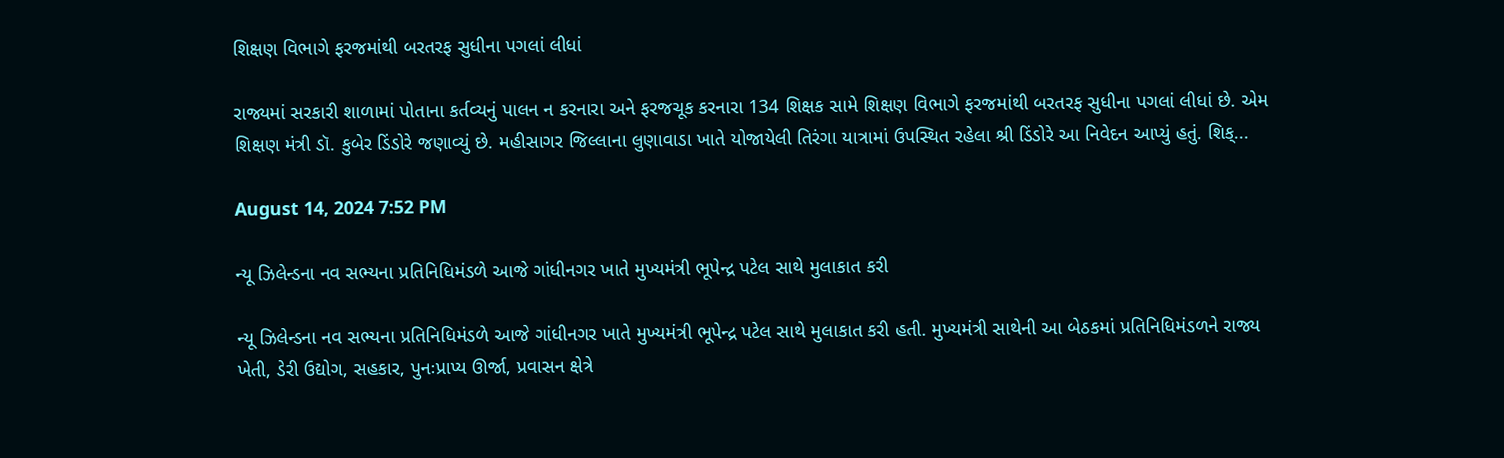શિક્ષણ વિભાગે ફરજમાંથી બરતરફ સુધીના પગલાં લીધાં

રાજ્યમાં સરકારી શાળામાં પોતાના કર્તવ્યનું પાલન ન કરનારા અને ફરજચૂક કરનારા 134 શિક્ષક સામે શિક્ષણ વિભાગે ફરજમાંથી બરતરફ સુધીના પગલાં લીધાં છે. એમ શિક્ષણ મંત્રી ડૉ. કુબેર ડિંડોરે જણાવ્યું છે. મહીસાગર જિલ્લાના લુણાવાડા ખાતે યોજાયેલી તિરંગા યાત્રામાં ઉપસ્થિત રહેલા શ્રી ડિંડોરે આ નિવેદન આપ્યું હતું. શિક્...

August 14, 2024 7:52 PM

ન્યૂ ઝિલેન્ડના નવ સભ્યના પ્રતિનિધિમંડળે આજે ગાંધીનગર ખાતે મુખ્યમંત્રી ભૂપેન્દ્ર પટેલ સાથે મુલાકાત કરી

ન્યૂ ઝિલેન્ડના નવ સભ્યના પ્રતિનિધિમંડળે આજે ગાંધીનગર ખાતે મુખ્યમંત્રી ભૂપેન્દ્ર પટેલ સાથે મુલાકાત કરી હતી. મુખ્યમંત્રી સાથેની આ બેઠકમાં પ્રતિનિધિમંડળને રાજ્ય ખેતી, ડેરી ઉદ્યોગ, સહકાર, પુનઃપ્રાપ્ય ઊર્જા, પ્રવાસન ક્ષેત્રે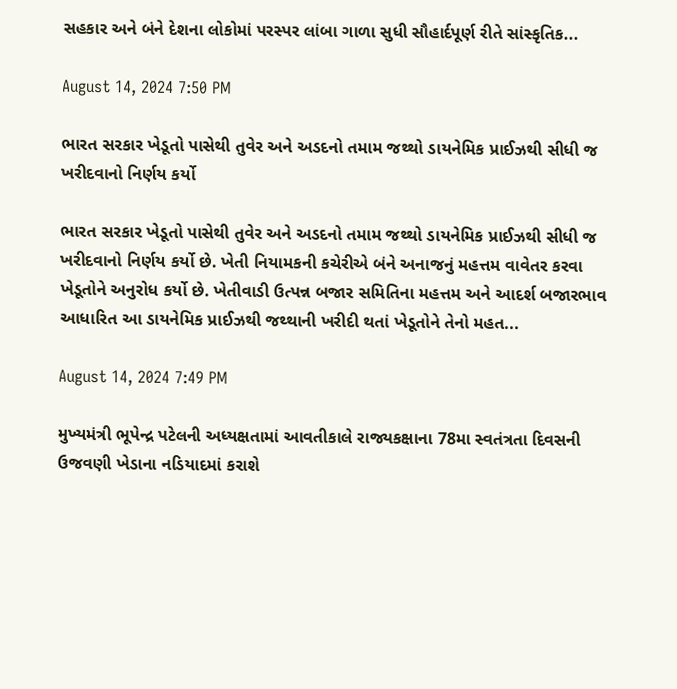સહકાર અને બંને દેશના લોકોમાં પરસ્પર લાંબા ગાળા સુધી સૌહાર્દપૂર્ણ રીતે સાંસ્કૃતિક...

August 14, 2024 7:50 PM

ભારત સરકાર ખેડૂતો પાસેથી તુવેર અને અડદનો તમામ જથ્થો ડાયનેમિક પ્રાઈઝથી સીધી જ ખરીદવાનો નિર્ણય કર્યો

ભારત સરકાર ખેડૂતો પાસેથી તુવેર અને અડદનો તમામ જથ્થો ડાયનેમિક પ્રાઈઝથી સીધી જ ખરીદવાનો નિર્ણય કર્યો છે. ખેતી નિયામકની કચેરીએ બંને અનાજનું મહત્તમ વાવેતર કરવા ખેડૂતોને અનુરોધ કર્યો છે. ખેતીવાડી ઉત્પન્ન બજાર સમિતિના મહત્તમ અને આદર્શ બજારભાવ આધારિત આ ડાયનેમિક પ્રાઈઝથી જથ્થાની ખરીદી થતાં ખેડૂતોને તેનો મહત...

August 14, 2024 7:49 PM

મુખ્યમંત્રી ભૂપેન્દ્ર પટેલની અધ્યક્ષતામાં આવતીકાલે રાજ્યકક્ષાના 78મા સ્વતંત્રતા દિવસની ઉજવણી ખેડાના નડિયાદમાં કરાશે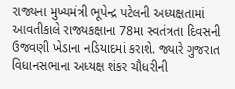રાજ્યના મુખ્યમંત્રી ભૂપેન્દ્ર પટેલની અધ્યક્ષતામાં આવતીકાલે રાજ્યકક્ષાના 78મા સ્વતંત્રતા દિવસની ઉજવણી ખેડાના નડિયાદમાં કરાશે. જ્યારે ગુજરાત વિધાનસભાના અધ્યક્ષ શંકર ચૌધરીની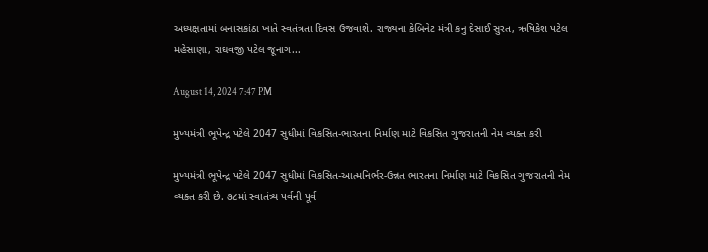અધ્યક્ષતામાં બનાસકાંઠા ખાતે સ્વતંત્રતા દિવસ ઉજવાશે. રાજ્યના કેબિનેટ મંત્રી કનુ દેસાઈ સુરત, ઋષિકેશ પટેલ મહેસાણા, રાઘવજી પટેલ જૂનાગ...

August 14, 2024 7:47 PM

મુખ્યમંત્રી ભૂપેન્દ્ર પટેલે 2047 સુધીમાં વિકસિત-ભારતના નિર્માણ માટે વિકસિત ગુજરાતની નેમ વ્યક્ત કરી

મુખ્યમંત્રી ભૂપેન્દ્ર પટેલે 2047 સુધીમાં વિકસિત-આત્મનિર્ભર-ઉન્નત ભારતના નિર્માણ માટે વિકસિત ગુજરાતની નેમ વ્યક્ત કરી છે. ૭૮માં સ્વાતંત્ર્ય પર્વની પૂર્વ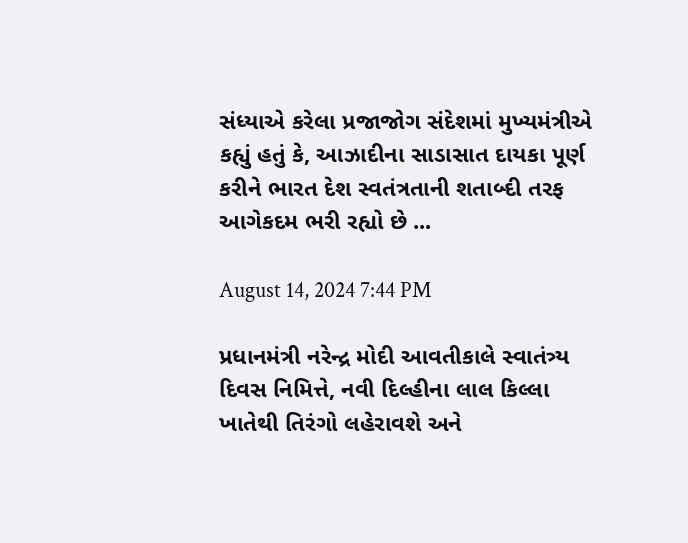સંધ્યાએ કરેલા પ્રજાજોગ સંદેશમાં મુખ્યમંત્રીએ કહ્યું હતું કે, આઝાદીના સાડાસાત દાયકા પૂર્ણ કરીને ભારત દેશ સ્વતંત્રતાની શતાબ્દી તરફ આગેકદમ ભરી રહ્યો છે ...

August 14, 2024 7:44 PM

પ્રધાનમંત્રી નરેન્દ્ર મોદી આવતીકાલે સ્વાતંત્ર્ય દિવસ નિમિત્તે, નવી દિલ્હીના લાલ કિલ્લા ખાતેથી તિરંગો લહેરાવશે અને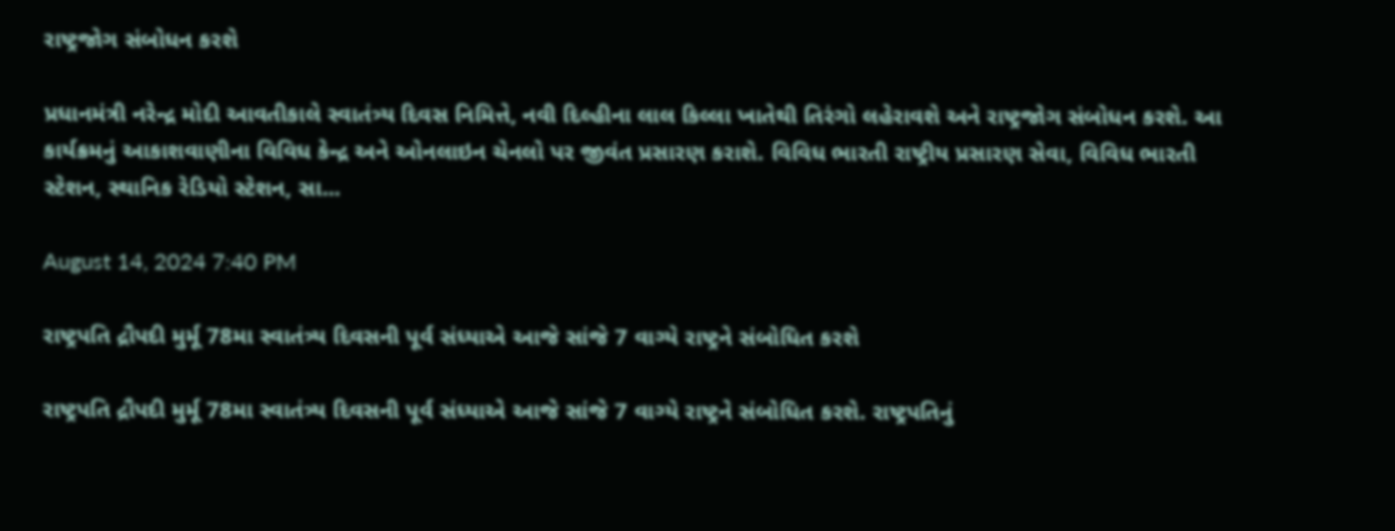રાષ્ટ્રજોગ સંબોધન કરશે

પ્રધાનમંત્રી નરેન્દ્ર મોદી આવતીકાલે સ્વાતંત્ર્ય દિવસ નિમિત્તે, નવી દિલ્હીના લાલ કિલ્લા ખાતેથી તિરંગો લહેરાવશે અને રાષ્ટ્રજોગ સંબોધન કરશે. આ કાર્યક્રમનું આકાશવાણીના વિવિધ કેન્દ્ર અને ઓનલાઇન ચેનલો પર જીવંત પ્રસારણ કરાશે. વિવિધ ભારતી રાષ્ટ્રીય પ્રસારણ સેવા, વિવિધ ભારતી સ્ટેશન, સ્થાનિક રેડિયો સ્ટેશન, સા...

August 14, 2024 7:40 PM

રાષ્ટ્રપતિ દ્રૌપદી મુર્મૂ 78મા સ્વાતંત્ર્ય દિવસની પૂર્વ સંધ્યાએ આજે સાંજે 7 વાગ્યે રાષ્ટ્રને સંબોધિત કરશે

રાષ્ટ્રપતિ દ્રૌપદી મુર્મૂ 78મા સ્વાતંત્ર્ય દિવસની પૂર્વ સંધ્યાએ આજે સાંજે 7 વાગ્યે રાષ્ટ્રને સંબોધિત કરશે. રાષ્ટ્રપતિનું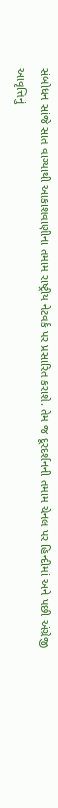સંબોધન સાંજે સાત વાગ્યાથી આકાશવાણીના તમામ રાષ્ટ્રીય નેટવર્ક પર પ્રસારિત કરાશે. તેમ જ દૂરદર્શનની તમામ ચેનલ પર હિન્દીમાં અને પછી અંગ્રેજી આવૃત્તિનું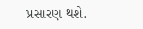પ્રસારણ થશે.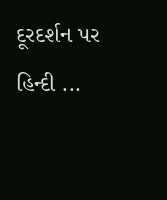દૂરદર્શન પર હિન્દી ...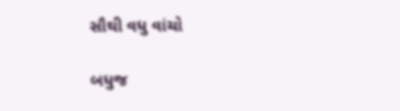સૌથી વધુ વાંચો

બધુજ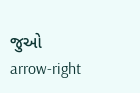જુઓ arrow-right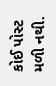કોઈ પોસ્ટ મળી નથી.